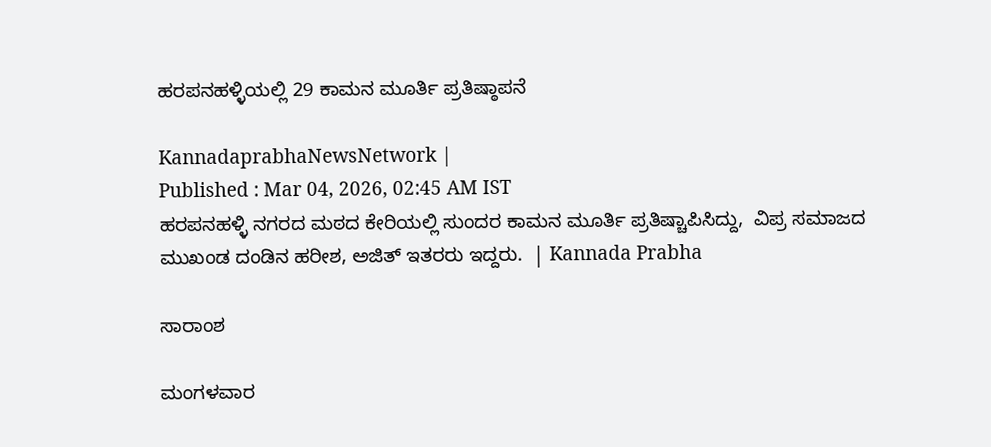ಹರಪನಹಳ್ಳಿಯಲ್ಲಿ 29 ಕಾಮನ ಮೂರ್ತಿ ಪ್ರತಿಷ್ಠಾಪನೆ

KannadaprabhaNewsNetwork |
Published : Mar 04, 2026, 02:45 AM IST
ಹರಪನಹಳ್ಳಿ ನಗರದ ಮಠದ ಕೇರಿಯಲ್ಲಿ ಸುಂದರ ಕಾಮನ ಮೂರ್ತಿ ಪ್ರತಿಷ್ಚಾಪಿಸಿದ್ದು,  ವಿಪ್ರ ಸಮಾಜದ ಮುಖಂಡ ದಂಡಿನ ಹರೀಶ, ಅಜಿತ್‌ ಇತರರು ಇದ್ದರು.  | Kannada Prabha

ಸಾರಾಂಶ

ಮಂಗಳವಾರ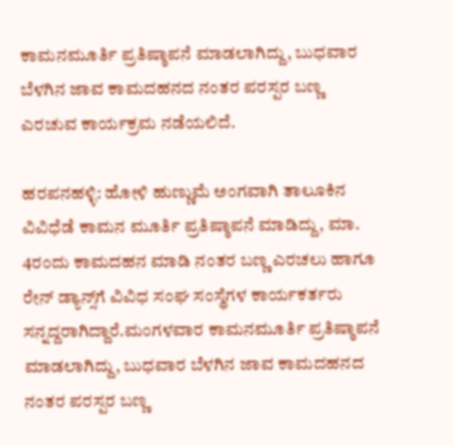ಕಾಮನಮೂರ್ತಿ ಪ್ರತಿಷ್ಠಾಪನೆ ಮಾಡಲಾಗಿದ್ದು, ಬುಧವಾರ ಬೆಳಗಿನ ಜಾವ ಕಾಮದಹನದ ನಂತರ ಪರಸ್ಪರ ಬಣ್ಣ ಎರಚುವ ಕಾರ್ಯಕ್ರಮ ನಡೆಯಲಿದೆ.

ಹರಪನಹಳ್ಳಿ: ಹೋಳಿ ಹುಣ್ಣುಮೆ ಅಂಗವಾಗಿ ತಾಲೂಕಿನ ವಿವಿಧೆಡೆ ಕಾಮನ ಮೂರ್ತಿ ಪ್ರತಿಷ್ಠಾಪನೆ ಮಾಡಿದ್ದು, ಮಾ. 4ರಂದು ಕಾಮದಹನ ಮಾಡಿ ನಂತರ ಬಣ್ಣ ಎರಚಲು ಹಾಗೂ ರೇನ್‌ ಡ್ಯಾನ್ಸ್‌ಗೆ ವಿವಿಧ ಸಂಘ ಸಂಸ್ಥೆಗಳ ಕಾರ್ಯಕರ್ತರು ಸನ್ನದ್ದರಾಗಿದ್ದಾರೆ.ಮಂಗಳವಾರ ಕಾಮನಮೂರ್ತಿ ಪ್ರತಿಷ್ಠಾಪನೆ ಮಾಡಲಾಗಿದ್ದು, ಬುಧವಾರ ಬೆಳಗಿನ ಜಾವ ಕಾಮದಹನದ ನಂತರ ಪರಸ್ಪರ ಬಣ್ಣ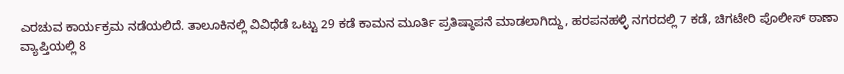ಎರಚುವ ಕಾರ್ಯಕ್ರಮ ನಡೆಯಲಿದೆ. ತಾಲೂಕಿನಲ್ಲಿ ವಿವಿಧೆಡೆ ಒಟ್ಟು 29 ಕಡೆ ಕಾಮನ ಮೂರ್ತಿ ಪ್ರತಿಷ್ಠಾಪನೆ ಮಾಡಲಾಗಿದ್ದು, ಹರಪನಹಳ್ಳಿ ನಗರದಲ್ಲಿ 7 ಕಡೆ, ಚಿಗಟೇರಿ ಪೊಲೀಸ್‌ ಠಾಣಾ ವ್ಯಾಪ್ತಿಯಲ್ಲಿ 8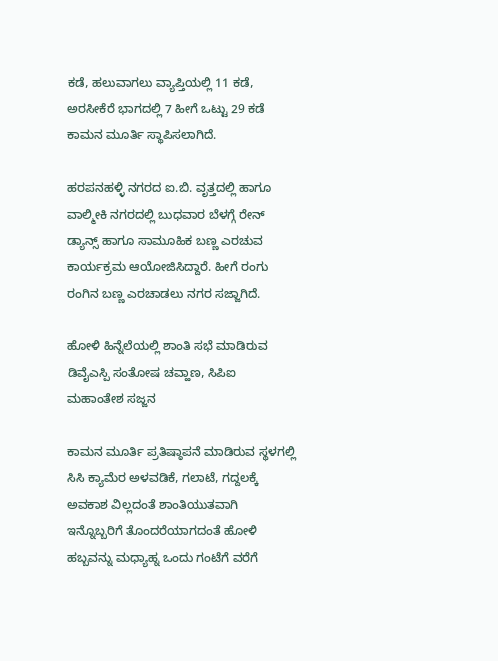ಕಡೆ, ಹಲುವಾಗಲು ವ್ಯಾಪ್ತಿಯಲ್ಲಿ 11 ಕಡೆ, ಅರಸೀಕೆರೆ ಭಾಗದಲ್ಲಿ 7 ಹೀಗೆ ಒಟ್ಟು 29 ಕಡೆ ಕಾಮನ ಮೂರ್ತಿ ಸ್ಥಾಪಿಸಲಾಗಿದೆ.

ಹರಪನಹಳ್ಳಿ ನಗರದ ಐ.ಬಿ. ವೃತ್ತದಲ್ಲಿ ಹಾಗೂ ವಾಲ್ಮೀಕಿ ನಗರದಲ್ಲಿ ಬುಧವಾರ ಬೆಳಗ್ಗೆ ರೇನ್‌ ಡ್ಯಾನ್ಸ್‌ ಹಾಗೂ ಸಾಮೂಹಿಕ ಬಣ್ಣ ಎರಚುವ ಕಾರ್ಯಕ್ರಮ ಆಯೋಜಿಸಿದ್ದಾರೆ. ಹೀಗೆ ರಂಗು ರಂಗಿನ ಬಣ್ಣ ಎರಚಾಡಲು ನಗರ ಸಜ್ಜಾಗಿದೆ.

ಹೋಳಿ ಹಿನ್ನೆಲೆಯಲ್ಲಿ ಶಾಂತಿ ಸಭೆ ಮಾಡಿರುವ ಡಿವೈಎಸ್ಪಿ ಸಂತೋಷ ಚವ್ಹಾಣ, ಸಿಪಿಐ ಮಹಾಂತೇಶ ಸಜ್ಜನ

ಕಾಮನ ಮೂರ್ತಿ ಪ್ರತಿಷ್ಠಾಪನೆ ಮಾಡಿರುವ ಸ್ಥಳಗಲ್ಲಿ ಸಿಸಿ ಕ್ಯಾಮೆರ ಅಳವಡಿಕೆ, ಗಲಾಟೆ, ಗದ್ದಲಕ್ಕೆ ಅವಕಾಶ ವಿಲ್ಲದಂತೆ ಶಾಂತಿಯುತವಾಗಿ ಇನ್ನೊಬ್ಬರಿಗೆ ತೊಂದರೆಯಾಗದಂತೆ ಹೋಳಿ ಹಬ್ಬವನ್ನು ಮಧ್ಯಾಹ್ನ ಒಂದು ಗಂಟೆಗೆ ವರೆಗೆ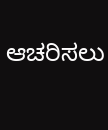ಆಚರಿಸಲು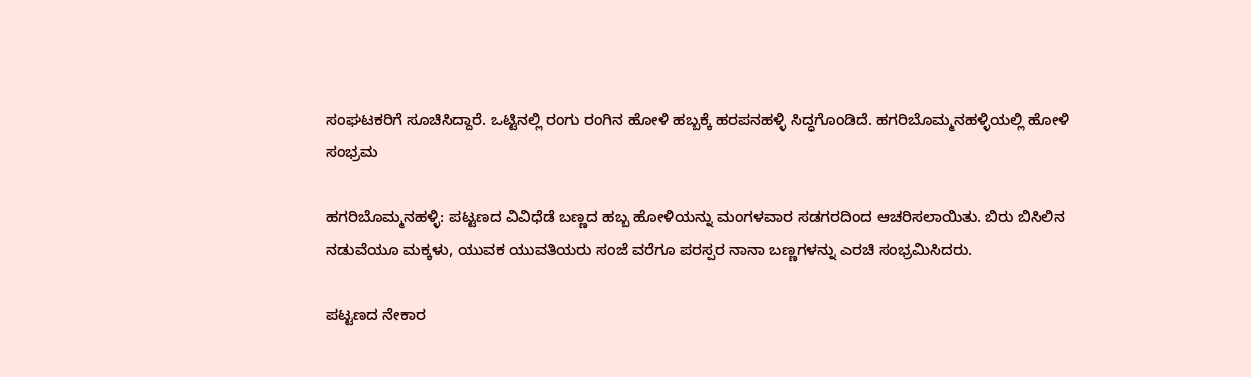ಸಂಘಟಕರಿಗೆ ಸೂಚಿಸಿದ್ದಾರೆ. ಒಟ್ಟಿನಲ್ಲಿ ರಂಗು ರಂಗಿನ ಹೋಳಿ ಹಬ್ಬಕ್ಕೆ ಹರಪನಹಳ್ಳಿ ಸಿದ್ಧಗೊಂಡಿದೆ. ಹಗರಿಬೊಮ್ಮನಹಳ್ಳಿಯಲ್ಲಿ ಹೋಳಿ ಸಂಭ್ರಮ

ಹಗರಿಬೊಮ್ಮನಹಳ್ಳಿ: ಪಟ್ಟಣದ ವಿವಿಧೆಡೆ ಬಣ್ಣದ ಹಬ್ಬ ಹೋಳಿಯನ್ನು ಮಂಗಳವಾರ ಸಡಗರದಿಂದ ಆಚರಿಸಲಾಯಿತು. ಬಿರು ಬಿಸಿಲಿನ ನಡುವೆಯೂ ಮಕ್ಕಳು, ಯುವಕ ಯುವತಿಯರು ಸಂಜೆ ವರೆಗೂ ಪರಸ್ಪರ ನಾನಾ ಬಣ್ಣಗಳನ್ನು ಎರಚಿ ಸಂಭ್ರಮಿಸಿದರು.

ಪಟ್ಟಣದ ನೇಕಾರ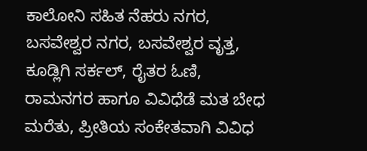ಕಾಲೋನಿ ಸಹಿತ ನೆಹರು ನಗರ, ಬಸವೇಶ್ವರ ನಗರ, ಬಸವೇಶ್ವರ ವೃತ್ತ, ಕೂಡ್ಲಿಗಿ ಸರ್ಕಲ್, ರೈತರ ಓಣಿ, ರಾಮನಗರ ಹಾಗೂ ವಿವಿಧೆಡೆ ಮತ ಬೇಧ ಮರೆತು, ಪ್ರೀತಿಯ ಸಂಕೇತವಾಗಿ ವಿವಿಧ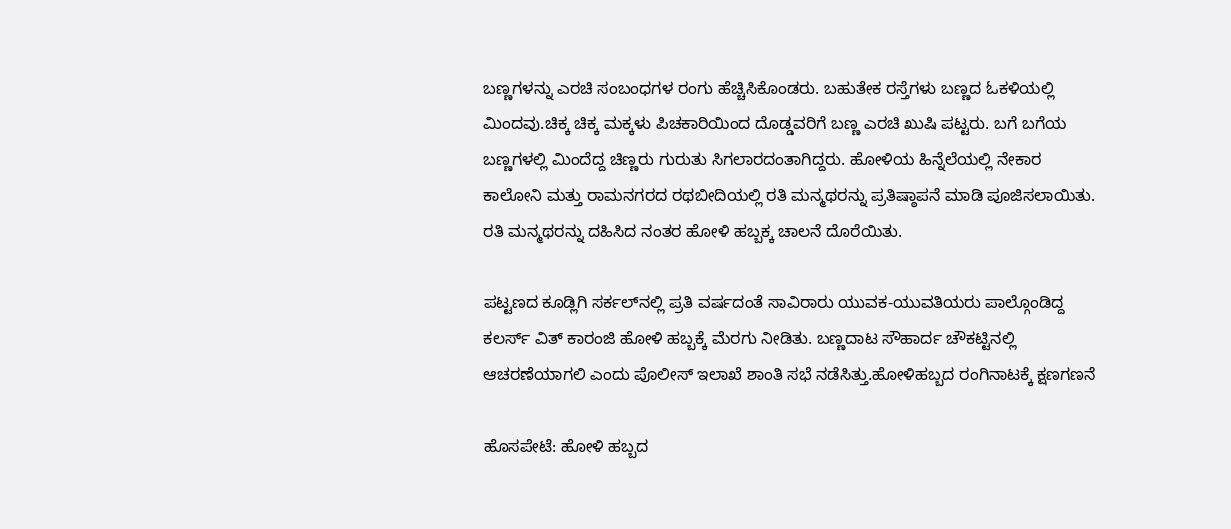ಬಣ್ಣಗಳನ್ನು ಎರಚಿ ಸಂಬಂಧಗಳ ರಂಗು ಹೆಚ್ಚಿಸಿಕೊಂಡರು. ಬಹುತೇಕ ರಸ್ತೆಗಳು ಬಣ್ಣದ ಓಕಳಿಯಲ್ಲಿ ಮಿಂದವು.ಚಿಕ್ಕ ಚಿಕ್ಕ ಮಕ್ಕಳು ಪಿಚಕಾರಿಯಿಂದ ದೊಡ್ಡವರಿಗೆ ಬಣ್ಣ ಎರಚಿ ಖುಷಿ ಪಟ್ಟರು. ಬಗೆ ಬಗೆಯ ಬಣ್ಣಗಳಲ್ಲಿ ಮಿಂದೆದ್ದ ಚಿಣ್ಣರು ಗುರುತು ಸಿಗಲಾರದಂತಾಗಿದ್ದರು. ಹೋಳಿಯ ಹಿನ್ನೆಲೆಯಲ್ಲಿ ನೇಕಾರ ಕಾಲೋನಿ ಮತ್ತು ರಾಮನಗರದ ರಥಬೀದಿಯಲ್ಲಿ ರತಿ ಮನ್ಮಥರನ್ನು ಪ್ರತಿಷ್ಠಾಪನೆ ಮಾಡಿ ಪೂಜಿಸಲಾಯಿತು. ರತಿ ಮನ್ಮಥರನ್ನು ದಹಿಸಿದ ನಂತರ ಹೋಳಿ ಹಬ್ಬಕ್ಕ ಚಾಲನೆ ದೊರೆಯಿತು.

ಪಟ್ಟಣದ ಕೂಡ್ಲಿಗಿ ಸರ್ಕಲ್‌ನಲ್ಲಿ ಪ್ರತಿ ವರ್ಷದಂತೆ ಸಾವಿರಾರು ಯುವಕ-ಯುವತಿಯರು ಪಾಲ್ಗೊಂಡಿದ್ದ ಕಲರ್ಸ್ ವಿತ್ ಕಾರಂಜಿ ಹೋಳಿ ಹಬ್ಬಕ್ಕೆ ಮೆರಗು ನೀಡಿತು. ಬಣ್ಣದಾಟ ಸೌಹಾರ್ದ ಚೌಕಟ್ಟಿನಲ್ಲಿ ಆಚರಣೆಯಾಗಲಿ ಎಂದು ಪೊಲೀಸ್ ಇಲಾಖೆ ಶಾಂತಿ ಸಭೆ ನಡೆಸಿತ್ತು.ಹೋಳಿಹಬ್ಬದ ರಂಗಿನಾಟಕ್ಕೆ ಕ್ಷಣಗಣನೆ

ಹೊಸಪೇಟೆ: ಹೋಳಿ ಹಬ್ಬದ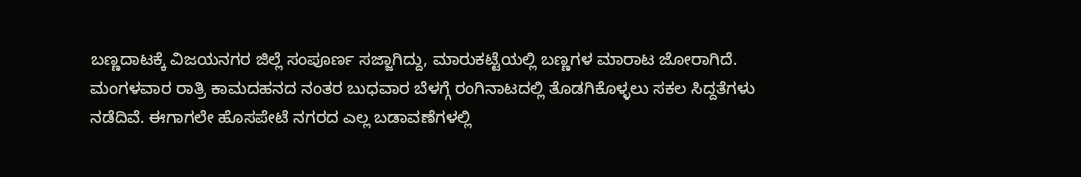ಬಣ್ಣದಾಟಕ್ಕೆ ವಿಜಯನಗರ ಜಿಲ್ಲೆ ಸಂಪೂರ್ಣ ಸಜ್ಜಾಗಿದ್ದು, ಮಾರುಕಟ್ಟೆಯಲ್ಲಿ ಬಣ್ಣಗಳ ಮಾರಾಟ ಜೋರಾಗಿದೆ. ಮಂಗಳವಾರ ರಾತ್ರಿ ಕಾಮದಹನದ ನಂತರ ಬುಧವಾರ ಬೆಳಗ್ಗೆ ರಂಗಿನಾಟದಲ್ಲಿ ತೊಡಗಿಕೊಳ್ಳಲು ಸಕಲ ಸಿದ್ದತೆಗಳು ನಡೆದಿವೆ. ಈಗಾಗಲೇ ಹೊಸಪೇಟೆ ನಗರದ ಎಲ್ಲ ಬಡಾವಣೆಗಳಲ್ಲಿ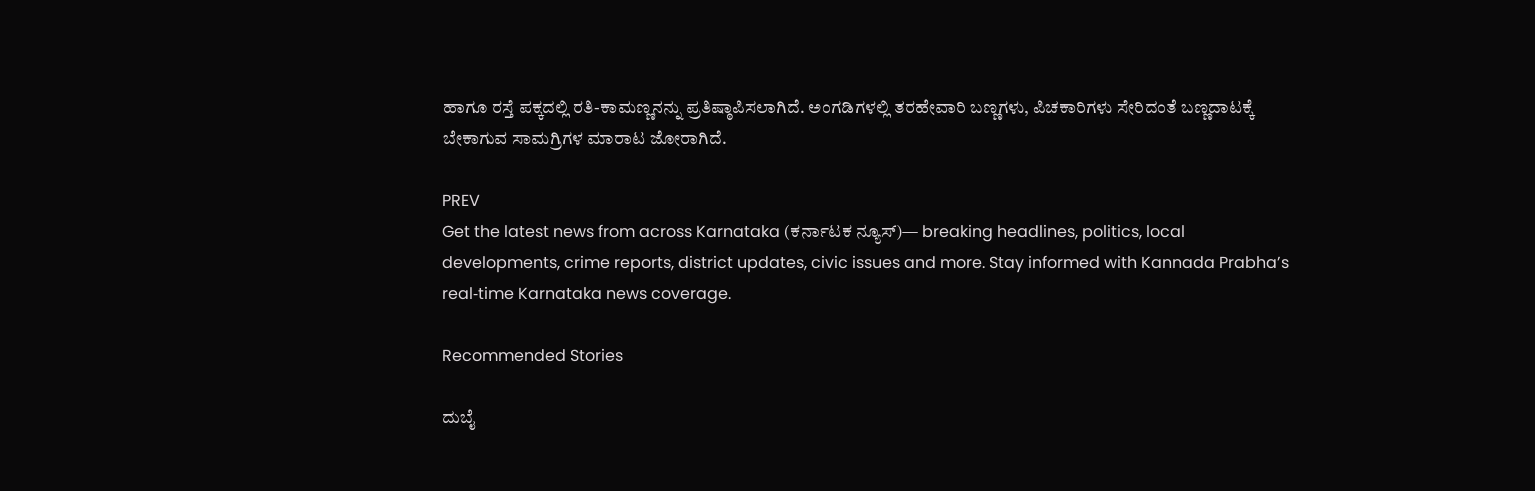ಹಾಗೂ ರಸ್ತೆ ಪಕ್ಕದಲ್ಲಿ ರತಿ-ಕಾಮಣ್ಣನನ್ನು ಪ್ರತಿಷ್ಠಾಪಿಸಲಾಗಿದೆ. ಅಂಗಡಿಗಳಲ್ಲಿ ತರಹೇವಾರಿ ಬಣ್ಣಗಳು, ಪಿಚಕಾರಿಗಳು ಸೇರಿದಂತೆ ಬಣ್ಣದಾಟಕ್ಕೆ ಬೇಕಾಗುವ ಸಾಮಗ್ರಿಗಳ ಮಾರಾಟ ಜೋರಾಗಿದೆ.

PREV
Get the latest news from across Karnataka (ಕರ್ನಾಟಕ ನ್ಯೂಸ್)— breaking headlines, politics, local developments, crime reports, district updates, civic issues and more. Stay informed with Kannada Prabha’s real‑time Karnataka news coverage.

Recommended Stories

ದುಬೈ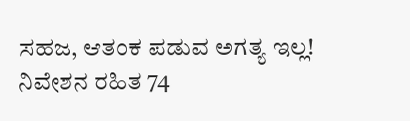ಸಹಜ, ಆತಂಕ ಪಡುವ ಅಗತ್ಯ ಇಲ್ಲ!
ನಿವೇಶನ ರಹಿತ 74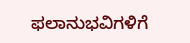ಫಲಾನುಭವಿಗಳಿಗೆ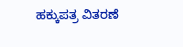ಹಕ್ಕುಪತ್ರ ವಿತರಣೆ